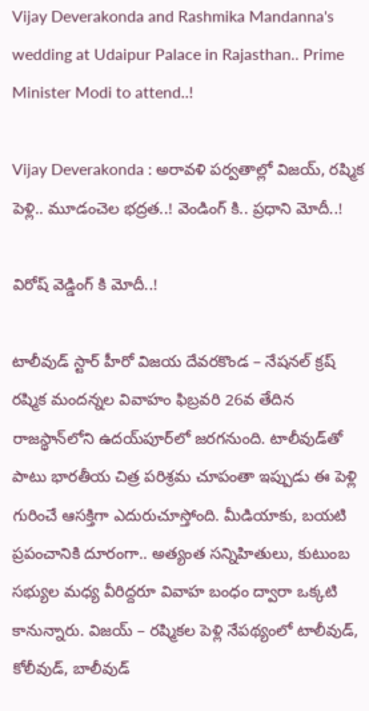Vijay Deverakonda and Rashmika Mandanna's wedding at Udaipur Palace in Rajasthan.. Prime Minister Modi to attend..!

Vijay Deverakonda : అరావళి పర్వతాల్లో విజయ్, రష్మిక పెళ్లి.. మూడంచెల భద్రత..! వెండింగ్ కి.. ప్రధాని మోదీ..!

విరోష్ వెడ్డింగ్ కి మోదీ..!

టాలీవుడ్ స్టార్ హీరో విజయ దేవరకొండ – నేషనల్ క్రష్ రష్మిక మందన్నల వివాహం ఫిబ్రవరి 26వ తేదిన రాజస్థాన్‌లోని ఉదయ్‌పూర్‌లో జరగనుంది. టాలీవుడ్‌తో పాటు భారతీయ చిత్ర పరిశ్రమ చూపంతా ఇప్పుడు ఈ పెళ్లి గురించే ఆసక్తిగా ఎదురుచూస్తోంది. మీడియాకు, బయటి ప్రపంచానికి దూరంగా.. అత్యంత సన్నిహితులు, కుటుంబ సభ్యుల మధ్య వీరిద్దరూ వివాహ బంధం ద్వారా ఒక్కటి కానున్నారు. విజయ్ – రష్మికల పెళ్లి నేపథ్యంలో టాలీవుడ్, కోలీవుడ్, బాలీవుడ్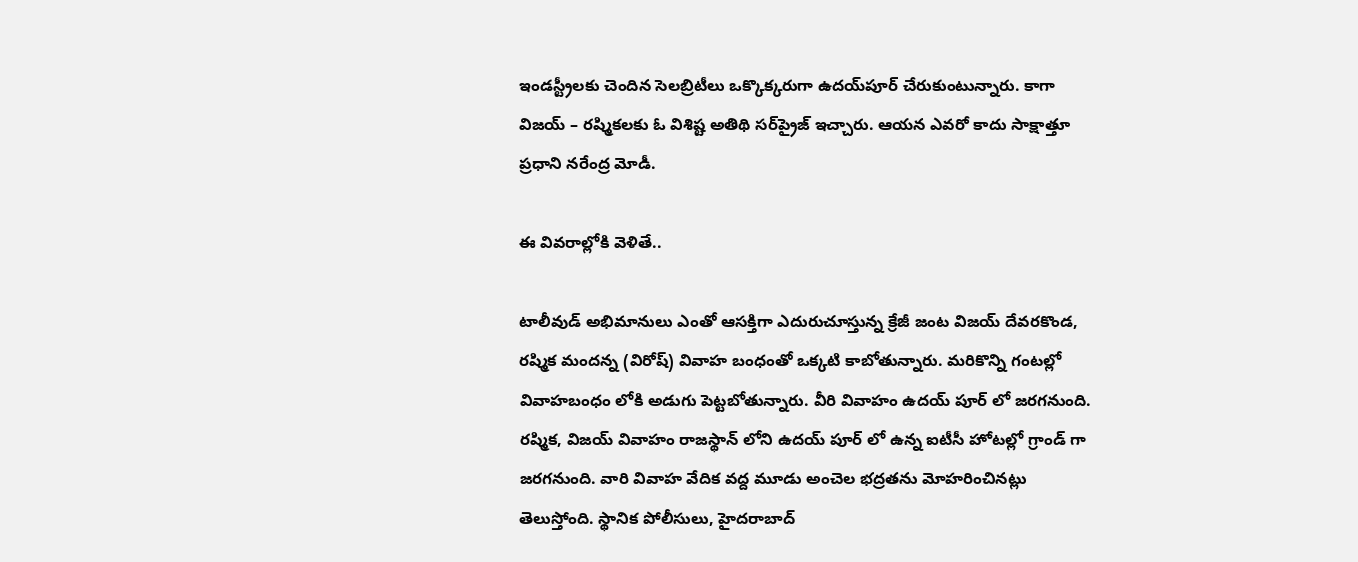ఇండస్ట్రీలకు చెందిన సెలబ్రిటీలు ఒక్కొక్కరుగా ఉదయ్‌పూర్ చేరుకుంటున్నారు. కాగా విజయ్ – రష్మికలకు ఓ విశిష్ట అతిథి సర్‌ప్రైజ్ ఇచ్చారు. ఆయన ఎవరో కాదు సాక్షాత్తూ ప్రధాని నరేంద్ర మోడీ.

ఈ వివరాల్లోకి వెళితే..

టాలీవుడ్ అభిమానులు ఎంతో ఆసక్తిగా ఎదురుచూస్తున్న క్రేజీ జంట విజయ్ దేవరకొండ, రష్మిక మందన్న (విరోష్) వివాహ బంధంతో ఒక్కటి కాబోతున్నారు. మరికొన్ని గంటల్లో వివాహబంధం లోకి అడుగు పెట్టబోతున్నారు. వీరి వివాహం ఉదయ్ పూర్ లో జరగనుంది. రష్మిక, విజయ్ వివాహం రాజస్థాన్ లోని ఉదయ్ పూర్ లో ఉన్న ఐటీసీ హోటల్లో గ్రాండ్ గా జరగనుంది. వారి వివాహ వేదిక వద్ద మూడు అంచెల భద్రతను మోహరించినట్లు తెలుస్తోంది. స్థానిక పోలీసులు, హైదరాబాద్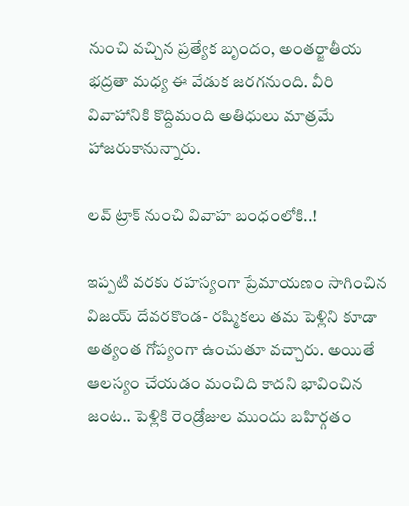నుంచి వచ్చిన ప్రత్యేక బృందం, అంతర్జాతీయ భద్రతా మధ్య ఈ వేడుక జరగనుంది. వీరి వివాహానికి కొద్దిమంది అతిధులు మాత్రమే హాజరుకానున్నారు.

లవ్ ట్రాక్ నుంచి వివాహ బంధంలోకి..!

ఇప్పటి వరకు రహస్యంగా ప్రేమాయణం సాగించిన విజయ్ దేవరకొండ- రష్మికలు తమ పెళ్లిని కూడా అత్యంత గోప్యంగా ఉంచుతూ వచ్చారు. అయితే ఆలస్యం చేయడం మంచిది కాదని భావించిన జంట.. పెళ్లికి రెండ్రోజుల ముందు బహిర్గతం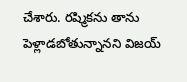చేశారు. రష్మికను తాను పెళ్లాడబోతున్నానని విజయ్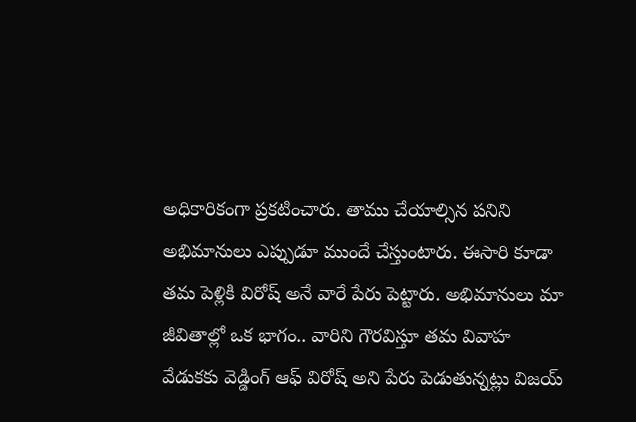అధికారికంగా ప్రకటించారు. తాము చేయాల్సిన పనిని అభిమానులు ఎప్పుడూ ముందే చేస్తుంటారు. ఈసారి కూడా తమ పెళ్లికి విరోష్ అనే వారే పేరు పెట్టారు. అభిమానులు మా జీవితాల్లో ఒక భాగం.. వారిని గౌరవిస్తూ తమ వివాహ వేడుకకు వెడ్డింగ్ ఆఫ్ విరోష్ అని పేరు పెడుతున్నట్లు విజయ్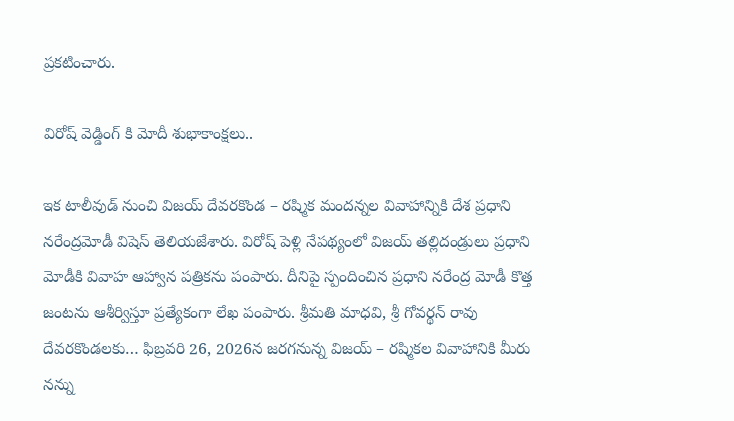ప్రకటించారు.

విరోష్ వెడ్డింగ్ కి మోదీ శుభాకాంక్షలు..

ఇక టాలీవుడ్ నుంచి విజయ్ దేవరకొండ – రష్మిక మందన్నల వివాహాన్నికి దేశ ప్రధాని నరేంద్రమోడీ విషెస్ తెలియజేశారు. విరోష్ పెళ్లి నేపథ్యంలో విజయ్ తల్లిదండ్రులు ప్రధాని మోడీకి వివాహ ఆహ్వాన పత్రికను పంపారు. దీనిపై స్పందించిన ప్రధాని నరేంద్ర మోడీ కొత్త జంటను ఆశీర్విస్తూ ప్రత్యేకంగా లేఖ పంపారు. శ్రీమతి మాధవి, శ్రీ గోవర్థన్ రావు దేవరకొండలకు… ఫిబ్రవరి 26, 2026న జరగనున్న విజయ్ – రష్మికల వివాహానికి మీరు నన్ను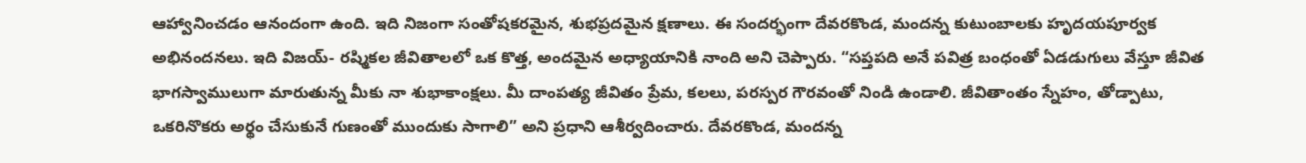ఆహ్వానించడం ఆనందంగా ఉంది. ఇది నిజంగా సంతోషకరమైన, శుభప్రదమైన క్షణాలు. ఈ సందర్భంగా దేవరకొండ, మందన్న కుటుంబాలకు హృదయపూర్వక అభినందనలు. ఇది విజయ్- రష్మికల జీవితాలలో ఒక కొత్త, అందమైన అధ్యాయానికి నాంది అని చెప్పారు. “సప్తపది అనే పవిత్ర బంధంతో ఏడడుగులు వేస్తూ జీవిత భాగస్వాములుగా మారుతున్న మీకు నా శుభాకాంక్షలు. మీ దాంపత్య జీవితం ప్రేమ, కలలు, పరస్పర గౌరవంతో నిండి ఉండాలి. జీవితాంతం స్నేహం, తోడ్పాటు, ఒకరినొకరు అర్థం చేసుకునే గుణంతో ముందుకు సాగాలి” అని ప్రధాని ఆశీర్వదించారు. దేవరకొండ, మందన్న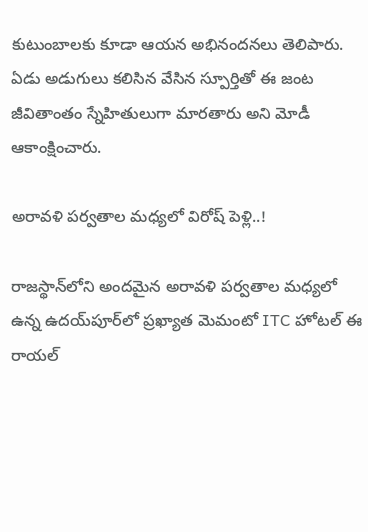కుటుంబాలకు కూడా ఆయన అభినందనలు తెలిపారు. ఏడు అడుగులు కలిసిన వేసిన స్పూర్తితో ఈ జంట జీవితాంతం స్నేహితులుగా మారతారు అని మోడీ ఆకాంక్షించారు.

అరావళి పర్వతాల మధ్యలో విరోష్ పెళ్లి..!

రాజస్థాన్‌లోని అందమైన అరావళి పర్వతాల మధ్యలో ఉన్న ఉదయ్‌పూర్‌లో ప్రఖ్యాత మెమంటో ITC హోటల్ ఈ రాయల్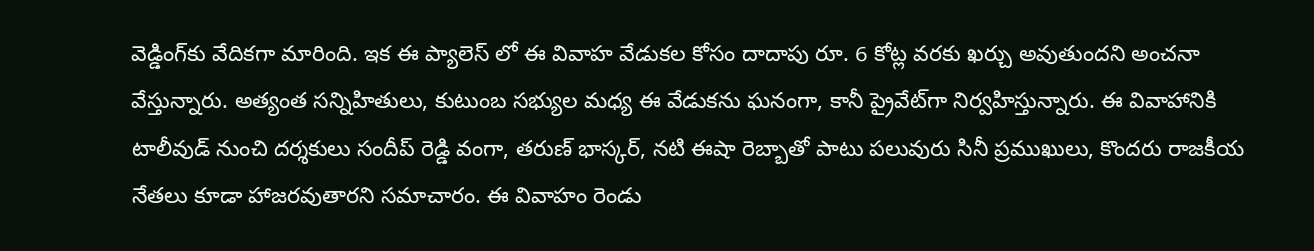వెడ్డింగ్‌కు వేదికగా మారింది. ఇక ఈ ప్యాలెస్ లో ఈ వివాహ వేడుకల కోసం దాదాపు రూ. 6 కోట్ల వరకు ఖర్చు అవుతుందని అంచనా వేస్తున్నారు. అత్యంత సన్నిహితులు, కుటుంబ సభ్యుల మధ్య ఈ వేడుకను ఘనంగా, కానీ ప్రైవేట్‌గా నిర్వహిస్తున్నారు. ఈ వివాహానికి టాలీవుడ్ నుంచి దర్శకులు సందీప్ రెడ్డి వంగా, తరుణ్ భాస్కర్, నటి ఈషా రెబ్బాతో పాటు పలువురు సినీ ప్రముఖులు, కొందరు రాజకీయ నేతలు కూడా హాజరవుతారని సమాచారం. ఈ వివాహం రెండు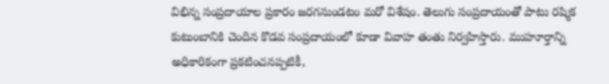విభిన్న సంప్రదాయాల ప్రకారం జరగనుండటం మరో విశేషం. తెలుగు సంప్రదాయంతో పాటు రష్మిక కుటుంబానికి చెందిన కొడ‌వ సంప్ర‌దాయంలో కూడా వివాహ తంతు నిర్వహిస్తారు. ముహూర్తాన్ని అధికారికంగా ప్రకటించనప్పటికీ,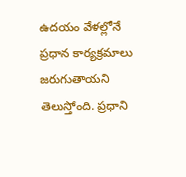ఉదయం వేళల్లోనే ప్రధాన కార్యక్రమాలు జరుగుతాయని తెలుస్తోంది. ప్రధాని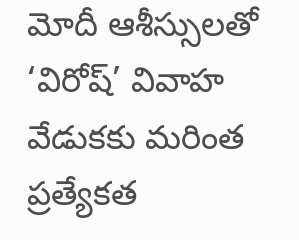మోదీ ఆశీస్సులతో ‘విరోష్’ వివాహ వేడుకకు మరింత ప్రత్యేకత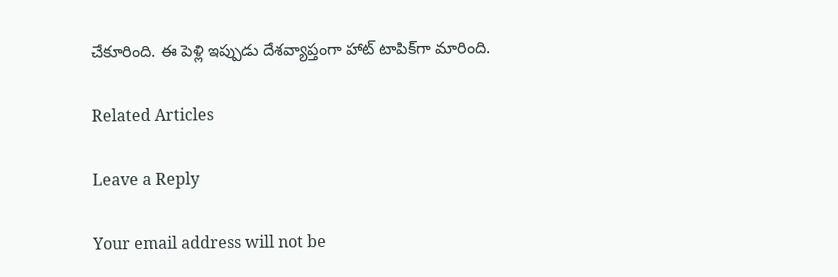చేకూరింది. ఈ పెళ్లి ఇప్పుడు దేశవ్యాప్తంగా హాట్ టాపిక్‌గా మారింది.

Related Articles

Leave a Reply

Your email address will not be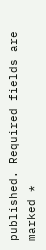published. Required fields are marked *